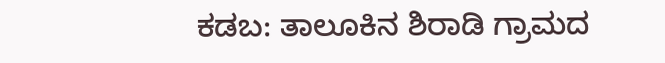ಕಡಬ: ತಾಲೂಕಿನ ಶಿರಾಡಿ ಗ್ರಾಮದ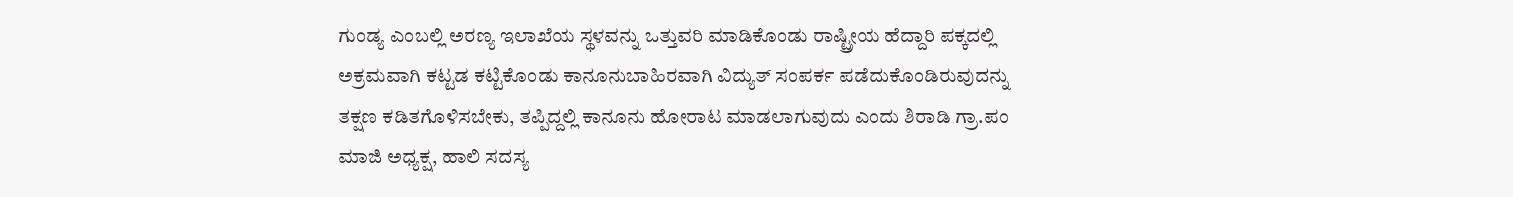ಗುಂಡ್ಯ ಎಂಬಲ್ಲಿ ಅರಣ್ಯ ಇಲಾಖೆಯ ಸ್ಥಳವನ್ನು ಒತ್ತುವರಿ ಮಾಡಿಕೊಂಡು ರಾಷ್ಟ್ರೀಯ ಹೆದ್ದಾರಿ ಪಕ್ಕದಲ್ಲಿ ಅಕ್ರಮವಾಗಿ ಕಟ್ಟಡ ಕಟ್ಟಿಕೊಂಡು ಕಾನೂನುಬಾಹಿರವಾಗಿ ವಿದ್ಯುತ್ ಸಂಪರ್ಕ ಪಡೆದುಕೊಂಡಿರುವುದನ್ನು ತಕ್ಷಣ ಕಡಿತಗೊಳಿಸಬೇಕು, ತಪ್ಪಿದ್ದಲ್ಲಿ ಕಾನೂನು ಹೋರಾಟ ಮಾಡಲಾಗುವುದು ಎಂದು ಶಿರಾಡಿ ಗ್ರಾ.ಪಂ ಮಾಜಿ ಅಧ್ಯಕ್ಷ, ಹಾಲಿ ಸದಸ್ಯ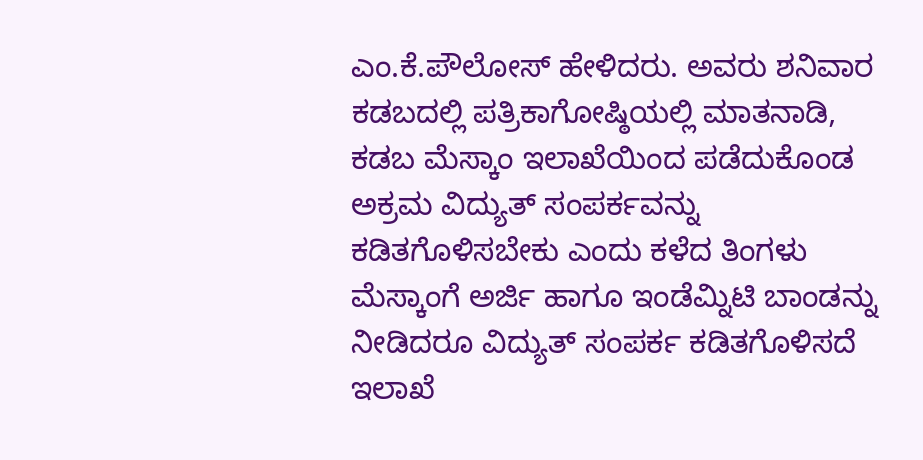ಎಂ.ಕೆ.ಪೌಲೋಸ್ ಹೇಳಿದರು. ಅವರು ಶನಿವಾರ ಕಡಬದಲ್ಲಿ ಪತ್ರಿಕಾಗೋಷ್ಠಿಯಲ್ಲಿ ಮಾತನಾಡಿ, ಕಡಬ ಮೆಸ್ಕಾಂ ಇಲಾಖೆಯಿಂದ ಪಡೆದುಕೊಂಡ ಅಕ್ರಮ ವಿದ್ಯುತ್ ಸಂಪರ್ಕವನ್ನು ಕಡಿತಗೊಳಿಸಬೇಕು ಎಂದು ಕಳೆದ ತಿಂಗಳು ಮೆಸ್ಕಾಂಗೆ ಅರ್ಜಿ ಹಾಗೂ ಇಂಡೆಮ್ನಿಟಿ ಬಾಂಡನ್ನು ನೀಡಿದರೂ ವಿದ್ಯುತ್ ಸಂಪರ್ಕ ಕಡಿತಗೊಳಿಸದೆ ಇಲಾಖೆ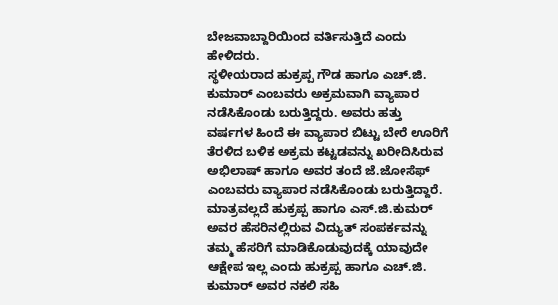ಬೇಜವಾಬ್ದಾರಿಯಿಂದ ವರ್ತಿಸುತ್ತಿದೆ ಎಂದು ಹೇಳಿದರು.
ಸ್ಥಳೀಯರಾದ ಹುಕ್ರಪ್ಪ ಗೌಡ ಹಾಗೂ ಎಚ್.ಜಿ. ಕುಮಾರ್ ಎಂಬವರು ಅಕ್ರಮವಾಗಿ ವ್ಯಾಪಾರ ನಡೆಸಿಕೊಂಡು ಬರುತ್ತಿದ್ದರು. ಅವರು ಹತ್ತು ವರ್ಷಗಳ ಹಿಂದೆ ಈ ವ್ಯಾಪಾರ ಬಿಟ್ಟು ಬೇರೆ ಊರಿಗೆ ತೆರಳಿದ ಬಳಿಕ ಅಕ್ರಮ ಕಟ್ಟಡವನ್ನು ಖರೀದಿಸಿರುವ ಅಭಿಲಾಷ್ ಹಾಗೂ ಅವರ ತಂದೆ ಜೆ.ಜೋಸೆಫ್ ಎಂಬವರು ವ್ಯಾಪಾರ ನಡೆಸಿಕೊಂಡು ಬರುತ್ತಿದ್ದಾರೆ. ಮಾತ್ರವಲ್ಲದೆ ಹುಕ್ರಪ್ಪ ಹಾಗೂ ಎಸ್.ಜಿ.ಕುಮರ್ ಅವರ ಹೆಸರಿನಲ್ಲಿರುವ ವಿದ್ಯುತ್ ಸಂಪರ್ಕವನ್ನು ತಮ್ಮ ಹೆಸರಿಗೆ ಮಾಡಿಕೊಡುವುದಕ್ಕೆ ಯಾವುದೇ ಆಕ್ಷೇಪ ಇಲ್ಲ ಎಂದು ಹುಕ್ರಪ್ಪ ಹಾಗೂ ಎಚ್.ಜಿ. ಕುಮಾರ್ ಅವರ ನಕಲಿ ಸಹಿ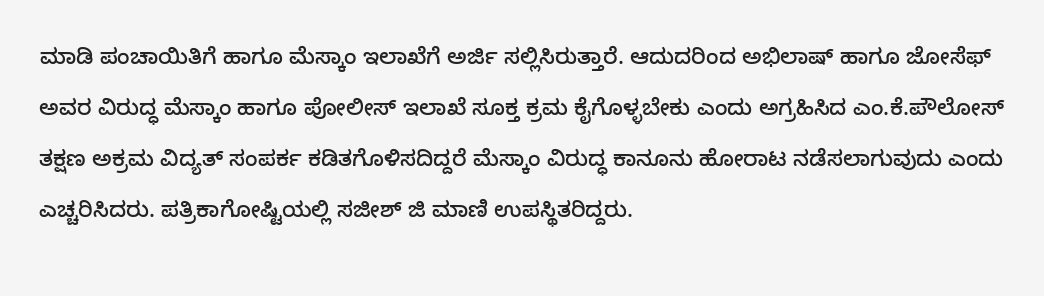ಮಾಡಿ ಪಂಚಾಯಿತಿಗೆ ಹಾಗೂ ಮೆಸ್ಕಾಂ ಇಲಾಖೆಗೆ ಅರ್ಜಿ ಸಲ್ಲಿಸಿರುತ್ತಾರೆ. ಆದುದರಿಂದ ಅಭಿಲಾಷ್ ಹಾಗೂ ಜೋಸೆಫ್ ಅವರ ವಿರುದ್ಧ ಮೆಸ್ಕಾಂ ಹಾಗೂ ಪೋಲೀಸ್ ಇಲಾಖೆ ಸೂಕ್ತ ಕ್ರಮ ಕೈಗೊಳ್ಳಬೇಕು ಎಂದು ಅಗ್ರಹಿಸಿದ ಎಂ.ಕೆ.ಪೌಲೋಸ್ ತಕ್ಷಣ ಅಕ್ರಮ ವಿದ್ಯತ್ ಸಂಪರ್ಕ ಕಡಿತಗೊಳಿಸದಿದ್ದರೆ ಮೆಸ್ಕಾಂ ವಿರುದ್ಧ ಕಾನೂನು ಹೋರಾಟ ನಡೆಸಲಾಗುವುದು ಎಂದು ಎಚ್ಚರಿಸಿದರು. ಪತ್ರಿಕಾಗೋಷ್ಟಿಯಲ್ಲಿ ಸಜೀಶ್ ಜಿ ಮಾಣಿ ಉಪಸ್ಥಿತರಿದ್ದರು.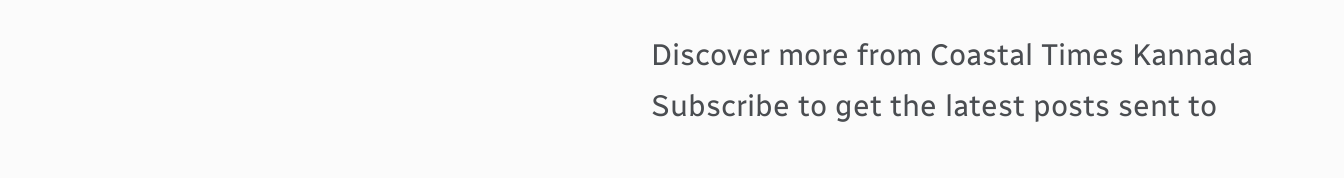Discover more from Coastal Times Kannada
Subscribe to get the latest posts sent to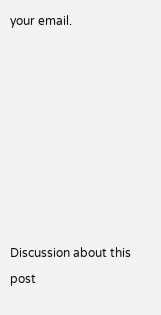your email.








Discussion about this post